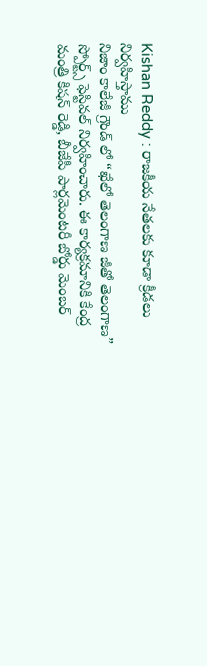Kishan Reddy : రాజకీయ నేతలకు కూడా క్రీడలు నిర్వహిస్తాము
నిజాం కాలేజీ గ్రౌండ్ లో “ఖేలో తెలంగాణ జీతో తెలంగాణ” స్పోర్ట్స్ ఫెస్టివల్ నిర్వహించారు. ఈ కార్యక్రమానికి కేంద్ర మంత్రి కిషన్ రెడ్డి, బీజేపీ పార్లమెంటరీ బోర్డు మెంబర్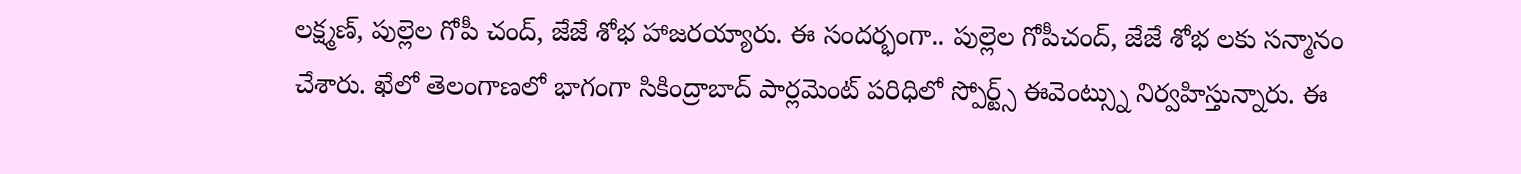లక్ష్మణ్, పుల్లెల గోపీ చంద్, జేజే శోభ హాజరయ్యారు. ఈ సందర్భంగా.. పుల్లెల గోపీచంద్, జేజే శోభ లకు సన్మానం చేశారు. ఖేలో తెలంగాణలో భాగంగా సికింద్రాబాద్ పార్లమెంట్ పరిధిలో స్పోర్ట్స్ ఈవెంట్స్ను నిర్వహిస్తున్నారు. ఈ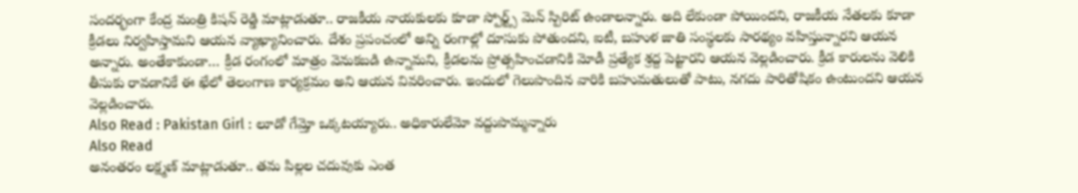సందర్భంగా కేంద్ర మంత్రి కిషన్ రెడ్డి మాట్లాడుతూ.. రాజకీయ నాయకులకు కూడా స్పోర్ట్స్ మెన్ స్పిరిట్ ఉండాలన్నారు. అది లేకుండా పోయిందని, రాజకీయ నేతలకు కూడా క్రీడలు నిర్వహిస్తామని ఆయన వ్యాఖ్యానించారు. దేశం ప్రపంచంలో అన్ని రంగాల్లో దూసుకు పోతుందని, ఐటీ, బహుళ జాతి సంస్థలకు సారథ్యం వహిస్తున్నారని ఆయన అన్నారు. అంతేకాకుండా… క్రీడ రంగంలో మాత్రం వెనుకబడి ఉన్నామని, క్రీడలను ప్రోత్సహించడానికి మోడీ ప్రత్యేక శ్రద్ద పెట్టారని ఆయన వెల్లడించారు. క్రీడ కారులను వెలికి తీసుకు రావడానికే ఈ ఖేలో తెలంగాణ కార్యక్రమం అని ఆయన వివరించారు. ఇందులో గెలుపొందిన వారికి బహుమతులుతో పాటు, నగదు పారితోషికం ఉంటుందని ఆయన వెల్లడించారు.
Also Read : Pakistan Girl : లూడో గేమ్తో ఒక్కటయ్యారు.. అధికారులేమో వద్దుపొమ్మన్నారు
Also Read
అనంతరం లక్ష్మణ్ మాట్లాడుతూ.. తమ పిల్లల చదువుకు ఎంత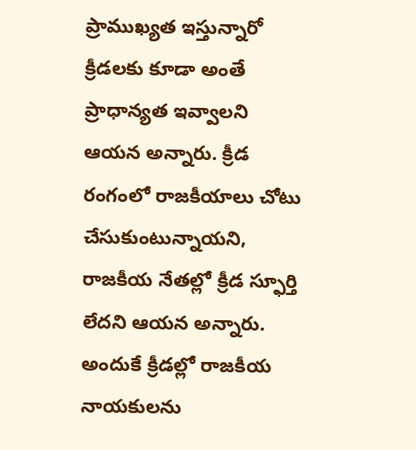ప్రాముఖ్యత ఇస్తున్నారో క్రీడలకు కూడా అంతే ప్రాధాన్యత ఇవ్వాలని ఆయన అన్నారు. క్రీడ రంగంలో రాజకీయాలు చోటు చేసుకుంటున్నాయని, రాజకీయ నేతల్లో క్రీడ స్ఫూర్తి లేదని ఆయన అన్నారు. అందుకే క్రీడల్లో రాజకీయ నాయకులను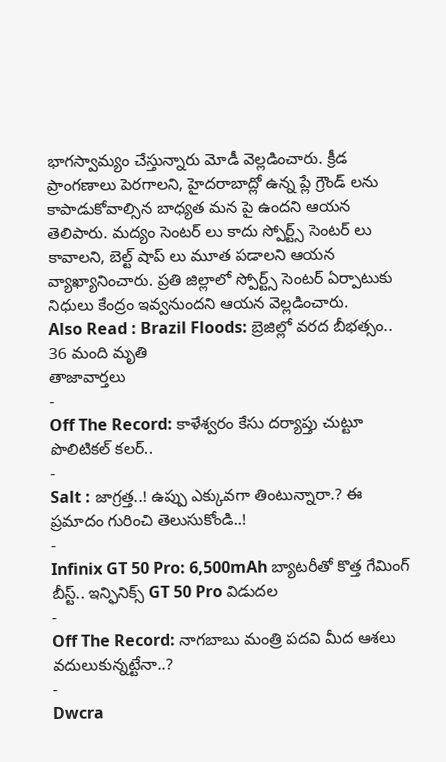భాగస్వామ్యం చేస్తున్నారు మోడీ వెల్లడించారు. క్రీడ ప్రాంగణాలు పెరగాలని, హైదరాబాద్లో ఉన్న ప్లే గ్రౌండ్ లను కాపాడుకోవాల్సిన బాధ్యత మన పై ఉందని ఆయన తెలిపారు. మద్యం సెంటర్ లు కాదు స్పోర్ట్స్ సెంటర్ లు కావాలని, బెల్ట్ షాప్ లు మూత పడాలని ఆయన వ్యాఖ్యానించారు. ప్రతి జిల్లాలో స్పోర్ట్స్ సెంటర్ ఏర్పాటుకు నిధులు కేంద్రం ఇవ్వనుందని ఆయన వెల్లడించారు.
Also Read : Brazil Floods: బ్రెజిల్లో వరద బీభత్సం.. 36 మంది మృతి
తాజావార్తలు
-
Off The Record: కాళేశ్వరం కేసు దర్యాప్తు చుట్టూ పొలిటికల్ కలర్..
-
Salt : జాగ్రత్త..! ఉప్పు ఎక్కువగా తింటున్నారా.? ఈ ప్రమాదం గురించి తెలుసుకోండి..!
-
Infinix GT 50 Pro: 6,500mAh బ్యాటరీతో కొత్త గేమింగ్ బీస్ట్.. ఇన్ఫినిక్స్ GT 50 Pro విడుదల
-
Off The Record: నాగబాబు మంత్రి పదవి మీద ఆశలు వదులుకున్నట్టేనా..?
-
Dwcra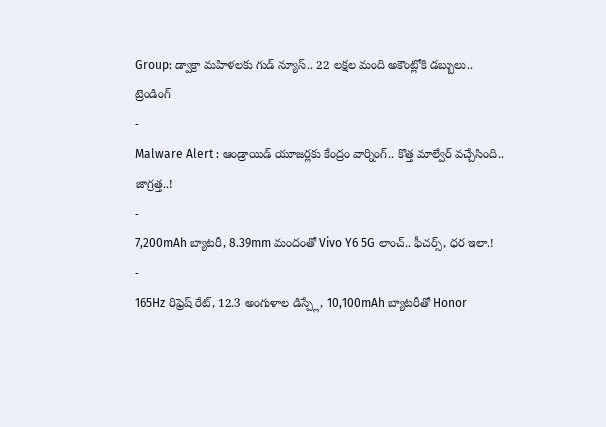Group: డ్వాక్రా మహిళలకు గుడ్ న్యూస్.. 22 లక్షల మంది అకౌంట్లోకి డబ్బులు..
ట్రెండింగ్
-
Malware Alert : ఆండ్రాయిడ్ యూజర్లకు కేంద్రం వార్నింగ్.. కొత్త మాల్వేర్ వచ్చేసింది.. జాగ్రత్త..!
-
7,200mAh బ్యాటరీ, 8.39mm మందంతో Vivo Y6 5G లాంచ్.. ఫీచర్స్, ధర ఇలా.!
-
165Hz రిఫ్రెష్ రేట్, 12.3 అంగుళాల డిస్ప్లే, 10,100mAh బ్యాటరీతో Honor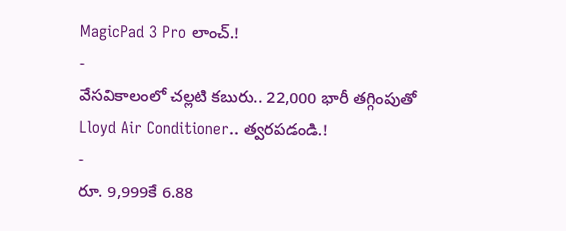MagicPad 3 Pro లాంచ్.!
-
వేసవికాలంలో చల్లటి కబురు.. 22,000 భారీ తగ్గింపుతో Lloyd Air Conditioner.. త్వరపడండి.!
-
రూ. 9,999కే 6.88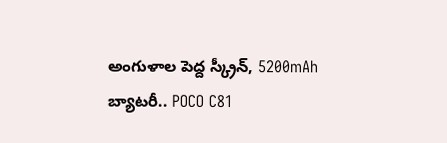అంగుళాల పెద్ద స్క్రీన్, 5200mAh బ్యాటరీ.. POCO C81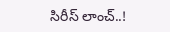సిరీస్ లాంచ్..!